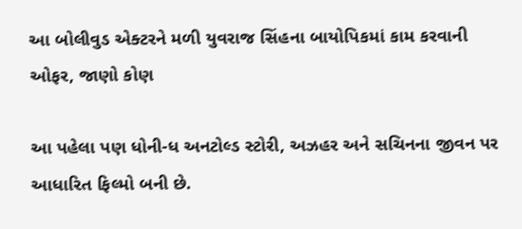આ બોલીવુડ એક્ટરને મળી યુવરાજ સિંહના બાયોપિકમાં કામ કરવાની ઓફર, જાણો કોણ

આ પહેલા પણ ધોની-ધ અનટોલ્ડ સ્ટોરી, અઝહર અને સચિનના જીવન પર આધારિત ફિલ્મો બની છે.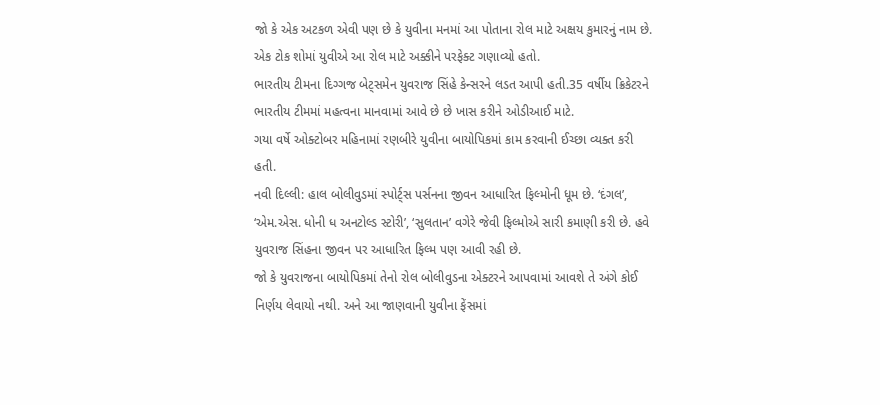જો કે એક અટકળ એવી પણ છે કે યુવીના મનમાં આ પોતાના રોલ માટે અક્ષય કુમારનું નામ છે. એક ટોક શોમાં યુવીએ આ રોલ માટે અક્કીને પરફેક્ટ ગણાવ્યો હતો.
ભારતીય ટીમના દિગ્ગજ બેટ્સમેન યુવરાજ સિંહે કેન્સરને લડત આપી હતી.35 વર્ષીય ક્રિકેટરને ભારતીય ટીમમાં મહત્વના માનવામાં આવે છે છે ખાસ કરીને ઓડીઆઈ માટે.
ગયા વર્ષે ઓક્ટોબર મહિનામાં રણબીરે યુવીના બાયોપિકમાં કામ કરવાની ઈચ્છા વ્યક્ત કરી હતી.
નવી દિલ્લી: હાલ બોલીવુડમાં સ્પોર્ટ્સ પર્સનના જીવન આધારિત ફિલ્મોની ધૂમ છે. ‘દંગલ’, ‘એમ.એસ. ધોની ધ અનટોલ્ડ સ્ટોરી’, ‘સુલતાન’ વગેરે જેવી ફિલ્મોએ સારી કમાણી કરી છે. હવે યુવરાજ સિંહના જીવન પર આધારિત ફિલ્મ પણ આવી રહી છે.
જો કે યુવરાજના બાયોપિકમાં તેનો રોલ બોલીવુડના એક્ટરને આપવામાં આવશે તે અંગે કોઈ નિર્ણય લેવાયો નથી. અને આ જાણવાની યુવીના ફેંસમાં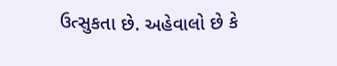ઉત્સુકતા છે. અહેવાલો છે કે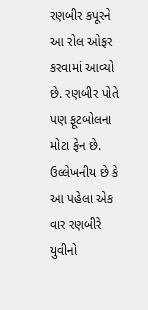રણબીર કપૂરને આ રોલ ઓફર કરવામાં આવ્યો છે. રણબીર પોતે પણ ફૂટબોલના મોટા ફેન છે. ઉલ્લેખનીય છે કે આ પહેલા એક વાર રણબીરે યુવીનો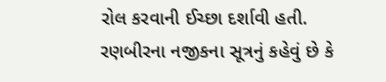રોલ કરવાની ઈચ્છા દર્શાવી હતી.
રણબીરના નજીકના સૂત્રનું કહેવું છે કે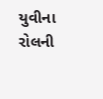યુવીના રોલની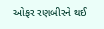ઓફર રણબીરને થઈ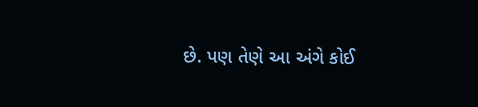છે. પણ તેણે આ અંગે કોઈ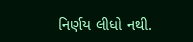નિર્ણય લીધો નથી.